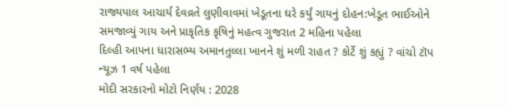રાજ્યપાલ આચાર્ય દેવવ્રતે લુણીવાવમાં ખેડૂતના ઘરે કર્યું ગાયનું દોહન:ખેડૂત ભાઈઓને સમજાવ્યું ગાય અને પ્રાકૃતિક કૃષિનું મહત્વ ગુજરાત 2 મહિના પહેલા
દિલ્હી આપના ધારાસભ્ય અમાનતુલ્લા ખાનને શું મળી રાહત ? કોર્ટે શું કહ્યું ? વાંચો ટૉપ ન્યૂઝ 1 વર્ષ પહેલા
મોદી સરકારનો મોટો નિર્ણય : 2028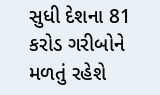સુધી દેશના 81 કરોડ ગરીબોને મળતું રહેશે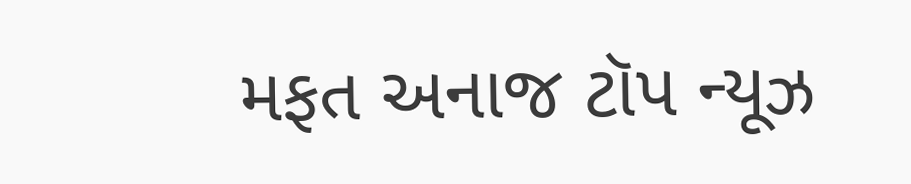મફત અનાજ ટૉપ ન્યૂઝ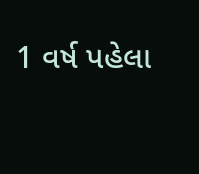1 વર્ષ પહેલા